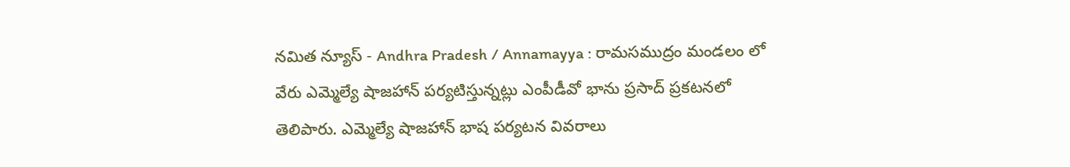నమిత న్యూస్ - Andhra Pradesh / Annamayya : రామసముద్రం మండలం లో వేరు ఎమ్మెల్యే షాజహాన్ పర్యటిస్తున్నట్లు ఎంపీడీవో భాను ప్రసాద్ ప్రకటనలో తెలిపారు. ఎమ్మెల్యే షాజహాన్ భాష పర్యటన వివరాలు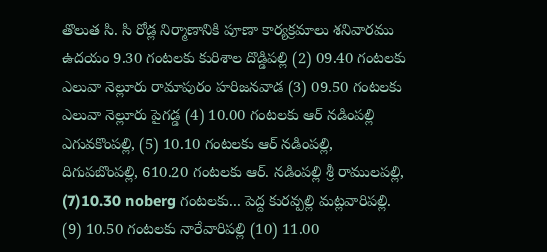తొలుత సి. సి రోడ్ల నిర్మాణానికి పూణా కార్యక్రమాలు శనివారము ఉదయం 9.30 గంటలకు కురిశాల దొడ్డిపల్లి (2) 09.40 గంటలకు ఎలువా నెల్లూరు రామాపురం హరిజనవాడ (3) 09.50 గంటలకు ఎలువా నెల్లూరు పైగడ్డ (4) 10.00 గంటలకు ఆర్ నడింపల్లి ఎగువకొంపల్లి, (5) 10.10 గంటలకు ఆర్ నడింపల్లి, దిగుపబొంపల్లి, 610.20 గంటలకు ఆర్. నడింపల్లి శ్రీ రాములపల్లి, (7)10.30 noberg గంటలకు... పెద్ద కురవ్పల్లి మట్లవారిపల్లి. (9) 10.50 గంటలకు నారేవారిపల్లి (10) 11.00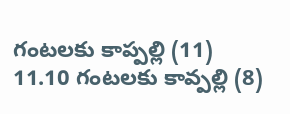గంటలకు కాప్పల్లి (11) 11.10 గంటలకు కావ్పల్లి (8)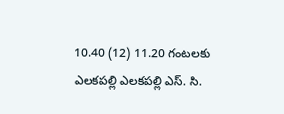10.40 (12) 11.20 గంటలకు ఎలకపల్లి ఎలకపల్లి ఎస్. సి.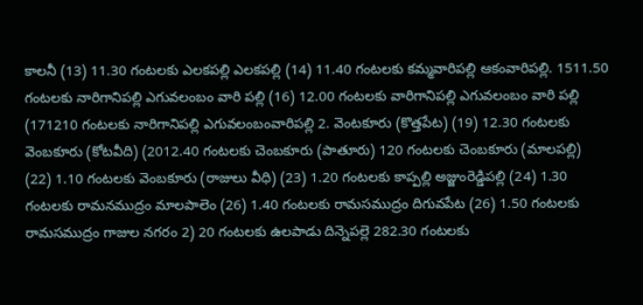కాలనీ (13) 11.30 గంటలకు ఎలకపల్లి ఎలకపల్లి (14) 11.40 గంటలకు కమ్మవారిపల్లి ఆకంవారిపల్లి. 1511.50 గంటలకు నారిగానిపల్లి ఎగువలంబం వారి పల్లి (16) 12.00 గంటలకు వారిగానిపల్లి ఎగువలంబం వారి పల్లి (171210 గంటలకు నారిగానిపల్లి ఎగువలంబంవారిపల్లి 2. వెంటకూరు (కొత్తపేట) (19) 12.30 గంటలకు వెంబకూరు (కోటవీది) (2012.40 గంటలకు చెంబకూరు (పాతూరు) 120 గంటలకు చెంబకూరు (మాలపల్లి) (22) 1.10 గంటలకు వెంబకూరు (రాజులు వీధి) (23) 1.20 గంటలకు కాప్పల్లి అజ్జుంరెడ్డిపల్లి (24) 1.30 గంటలకు రామనముద్రం మాలపాలెం (26) 1.40 గంటలకు రామసముద్రం దిగువపేట (26) 1.50 గంటలకు రామసముద్రం గాజుల నగరం 2) 20 గంటలకు ఉలపాడు దిన్నెపల్లె 282.30 గంటలకు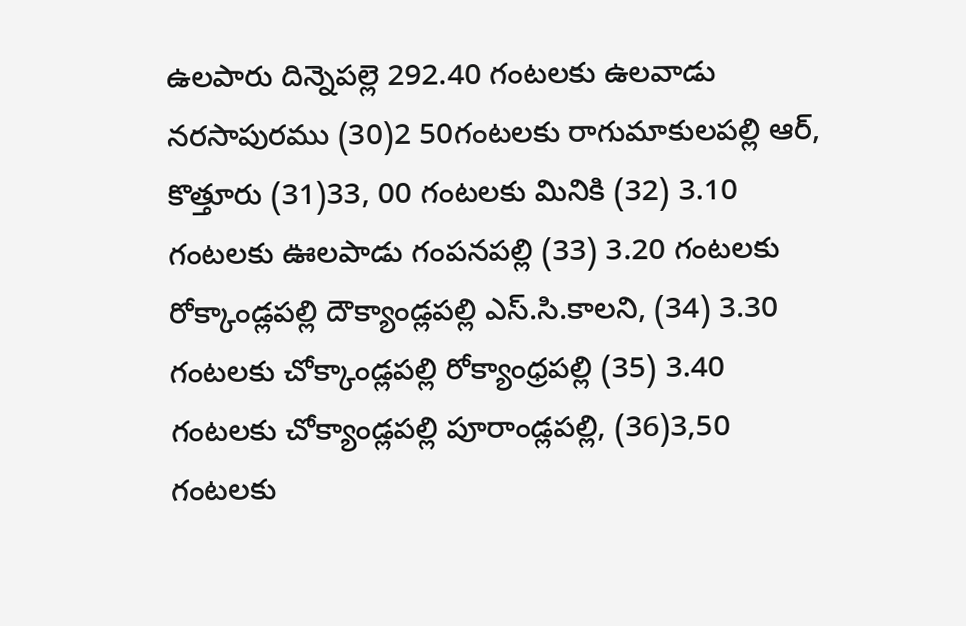ఉలపారు దిన్నెపల్లె 292.40 గంటలకు ఉలవాడు నరసాపురము (30)2 50గంటలకు రాగుమాకులపల్లి ఆర్, కొత్తూరు (31)33, 00 గంటలకు మినికి (32) 3.10 గంటలకు ఊలపాడు గంపనపల్లి (33) 3.20 గంటలకు రోక్కాండ్లపల్లి దౌక్యాండ్లపల్లి ఎస్.సి.కాలని, (34) 3.30 గంటలకు చోక్కాండ్లపల్లి రోక్యాంధ్రపల్లి (35) 3.40 గంటలకు చోక్యాండ్లపల్లి పూరాండ్లపల్లి, (36)3,50 గంటలకు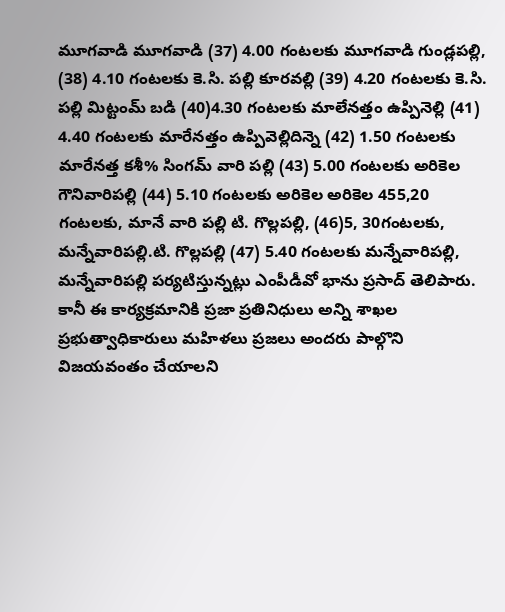మూగవాడి మూగవాడి (37) 4.00 గంటలకు మూగవాడి గుండ్లపల్లి, (38) 4.10 గంటలకు కె.సి. పల్లి కూరవల్లి (39) 4.20 గంటలకు కె.సి. పల్లి మిట్టంమ్ బడి (40)4.30 గంటలకు మాలేనత్తం ఉప్పినెల్లి (41) 4.40 గంటలకు మారేనత్తం ఉప్పివెల్లిదిన్నె (42) 1.50 గంటలకు మారేనత్త కశీ% సింగమ్ వారి పల్లి (43) 5.00 గంటలకు అరికెల గౌనివారిపల్లి (44) 5.10 గంటలకు అరికెల అరికెల 455,20 గంటలకు, మానే వారి పల్లి టి. గొల్లపల్లి, (46)5, 30గంటలకు, మన్నేవారిపల్లి.టి. గొల్లపల్లి (47) 5.40 గంటలకు మన్నేవారిపల్లి, మన్నేవారిపల్లి పర్యటిస్తున్నట్లు ఎంపీడీవో భాను ప్రసాద్ తెలిపారు. కానీ ఈ కార్యక్రమానికి ప్రజా ప్రతినిధులు అన్ని శాఖల ప్రభుత్వాధికారులు మహిళలు ప్రజలు అందరు పాల్గొని విజయవంతం చేయాలని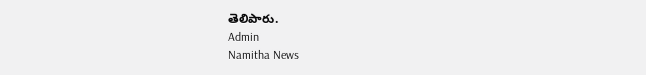తెలిపారు.
Admin
Namitha News